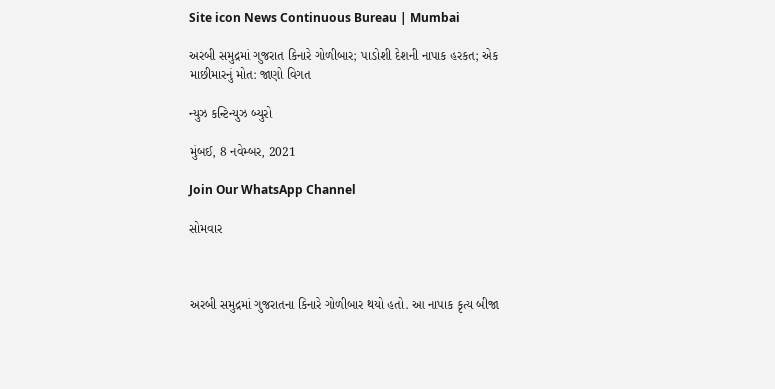Site icon News Continuous Bureau | Mumbai

અરબી સમુદ્રમાં ગુજરાત કિનારે ગોળીબાર; પાડોશી દેશની નાપાક હરકત; એક માછીમારનું મોત: જાણો વિગત

ન્યુઝ કન્ટિન્યુઝ બ્યુરો

મુંબઈ, 8 નવેમ્બર, 2021

Join Our WhatsApp Channel

સોમવાર



અરબી સમુદ્રમાં ગુજરાતના કિનારે ગોળીબાર થયો હતો. આ નાપાક કૃત્ય બીજા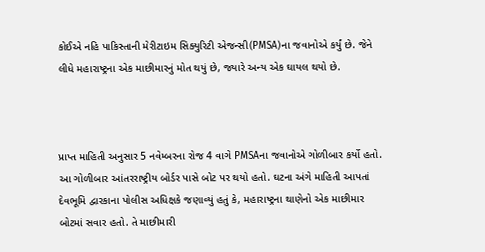કોઈએ નહિ પાકિસ્તાની મેરીટાઇમ સિક્યુરિટી એજન્સી(PMSA)ના જવાનોએ કર્યું છે. જેને લીધે મહારાષ્ટ્રના એક માછીમારનું મોત થયું છે, જ્યારે અન્ય એક ઘાયલ થયો છે.



પ્રાપ્ત માહિતી અનુસાર 5 નવેમ્બરના રોજ 4 વાગે PMSAના જવાનોએ ગોળીબાર કર્યો હતો. આ ગોળીબાર આંતરરાષ્ટ્રીય બોર્ડર પાસે બોટ પર થયો હતો. ઘટના અંગે માહિતી આપતાં દેવભૂમિ દ્વારકાના પોલીસ અધિક્ષકે જણાવ્યું હતું કે, મહારાષ્ટ્રના થાણેનો એક માછીમાર બોટમાં સવાર હતો. તે માછીમારી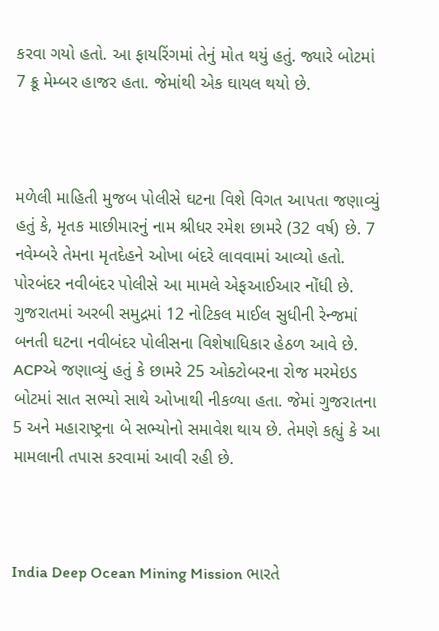કરવા ગયો હતો. આ ફાયરિંગમાં તેનું મોત થયું હતું. જ્યારે બોટમાં 7 ક્રૂ મેમ્બર હાજર હતા. જેમાંથી એક ઘાયલ થયો છે.



મળેલી માહિતી મુજબ પોલીસે ઘટના વિશે વિગત આપતા જણાવ્યું હતું કે, મૃતક માછીમારનું નામ શ્રીધર રમેશ છામરે (32 વર્ષ) છે. 7 નવેમ્બરે તેમના મૃતદેહને ઓખા બંદરે લાવવામાં આવ્યો હતો. પોરબંદર નવીબંદર પોલીસે આ મામલે એફઆઈઆર નોંધી છે. ગુજરાતમાં અરબી સમુદ્રમાં 12 નોટિકલ માઈલ સુધીની રેન્જમાં બનતી ઘટના નવીબંદર પોલીસના વિશેષાધિકાર હેઠળ આવે છે. ACPએ જણાવ્યું હતું કે છામરે 25 ઓક્ટોબરના રોજ મરમેઇડ બોટમાં સાત સભ્યો સાથે ઓખાથી નીકળ્યા હતા. જેમાં ગુજરાતના 5 અને મહારાષ્ટ્રના બે સભ્યોનો સમાવેશ થાય છે. તેમણે કહ્યું કે આ મામલાની તપાસ કરવામાં આવી રહી છે.



India Deep Ocean Mining Mission ભારતે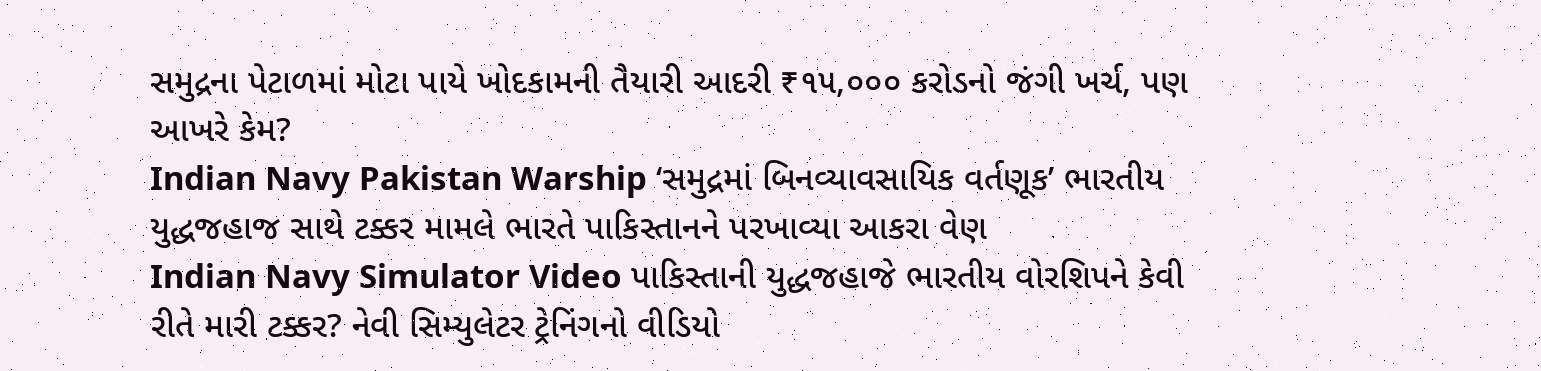સમુદ્રના પેટાળમાં મોટા પાયે ખોદકામની તૈયારી આદરી ₹૧૫,૦૦૦ કરોડનો જંગી ખર્ચ, પણ આખરે કેમ?
Indian Navy Pakistan Warship ‘સમુદ્રમાં બિનવ્યાવસાયિક વર્તણૂક’ ભારતીય યુદ્ધજહાજ સાથે ટક્કર મામલે ભારતે પાકિસ્તાનને પરખાવ્યા આકરા વેણ
Indian Navy Simulator Video પાકિસ્તાની યુદ્ધજહાજે ભારતીય વોરશિપને કેવી રીતે મારી ટક્કર? નેવી સિમ્યુલેટર ટ્રેનિંગનો વીડિયો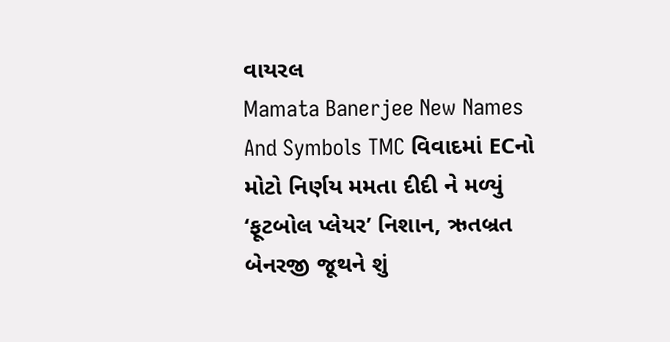વાયરલ
Mamata Banerjee New Names And Symbols TMC વિવાદમાં ECનો મોટો નિર્ણય મમતા દીદી ને મળ્યું ‘ફૂટબોલ પ્લેયર’ નિશાન, ઋતબ્રત બેનરજી જૂથને શું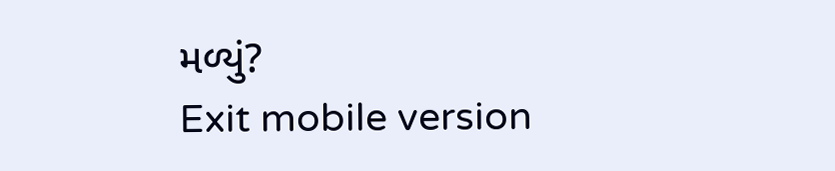મળ્યું?
Exit mobile version